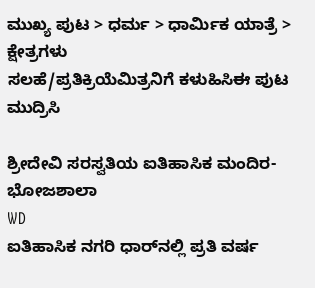ಮುಖ್ಯ ಪುಟ > ಧರ್ಮ > ಧಾರ್ಮಿಕ ಯಾತ್ರೆ > ಕ್ಷೇತ್ರಗಳು
ಸಲಹೆ/ಪ್ರತಿಕ್ರಿಯೆಮಿತ್ರನಿಗೆ ಕಳುಹಿಸಿಈ ಪುಟ ಮುದ್ರಿಸಿ

ಶ್ರೀದೇವಿ ಸರಸ್ವತಿಯ ಐತಿಹಾಸಿಕ ಮಂದಿರ- ಭೋಜಶಾಲಾ
WD
ಐತಿಹಾಸಿಕ ನಗರಿ ಧಾರ್‌ನಲ್ಲಿ ಪ್ರತಿ ವರ್ಷ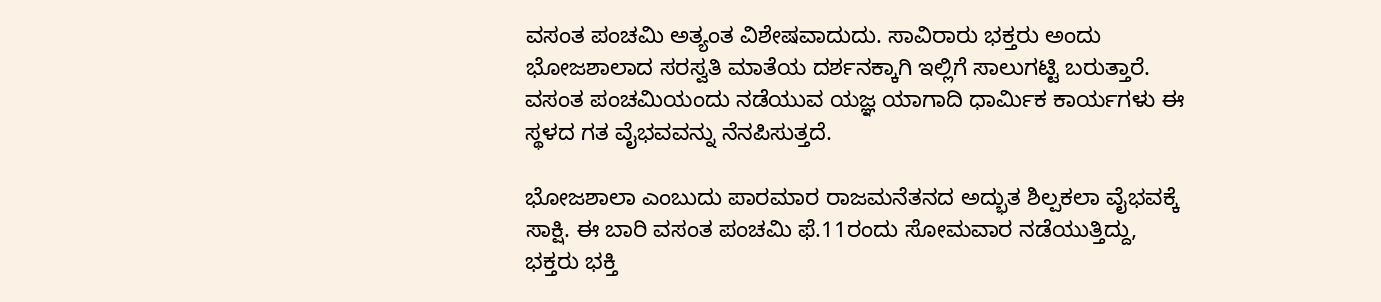ವಸಂತ ಪಂಚಮಿ ಅತ್ಯಂತ ವಿಶೇಷವಾದುದು. ಸಾವಿರಾರು ಭಕ್ತರು ಅಂದು ಭೋಜಶಾಲಾದ ಸರಸ್ವತಿ ಮಾತೆಯ ದರ್ಶನಕ್ಕಾಗಿ ಇಲ್ಲಿಗೆ ಸಾಲುಗಟ್ಟಿ ಬರುತ್ತಾರೆ. ವಸಂತ ಪಂಚಮಿಯಂದು ನಡೆಯುವ ಯಜ್ಞ ಯಾಗಾದಿ ಧಾರ್ಮಿಕ ಕಾರ್ಯಗಳು ಈ ಸ್ಥಳದ ಗತ ವೈಭವವನ್ನು ನೆನಪಿಸುತ್ತದೆ.

ಭೋಜಶಾಲಾ ಎಂಬುದು ಪಾರಮಾರ ರಾಜಮನೆತನದ ಅದ್ಭುತ ಶಿಲ್ಪಕಲಾ ವೈಭವಕ್ಕೆ ಸಾಕ್ಷಿ. ಈ ಬಾರಿ ವಸಂತ ಪಂಚಮಿ ಫೆ.11ರಂದು ಸೋಮವಾರ ನಡೆಯುತ್ತಿದ್ದು, ಭಕ್ತರು ಭಕ್ತಿ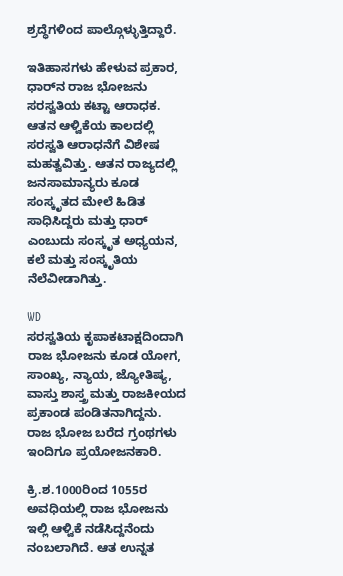ಶ್ರದ್ಧೆಗಳಿಂದ ಪಾಲ್ಗೊಳ್ಳುತ್ತಿದ್ದಾರೆ.

ಇತಿಹಾಸಗಳು ಹೇಳುವ ಪ್ರಕಾರ, ಧಾರ್‌ನ ರಾಜ ಭೋಜನು ಸರಸ್ವತಿಯ ಕಟ್ಟಾ ಆರಾಧಕ. ಆತನ ಆಳ್ವಿಕೆಯ ಕಾಲದಲ್ಲಿ ಸರಸ್ವತಿ ಆರಾಧನೆಗೆ ವಿಶೇಷ ಮಹತ್ವವಿತ್ತು. ಆತನ ರಾಜ್ಯದಲ್ಲಿ ಜನಸಾಮಾನ್ಯರು ಕೂಡ ಸಂಸ್ಕೃತದ ಮೇಲೆ ಹಿಡಿತ ಸಾಧಿಸಿದ್ದರು ಮತ್ತು ಧಾರ್ ಎಂಬುದು ಸಂಸ್ಕೃತ ಅಧ್ಯಯನ, ಕಲೆ ಮತ್ತು ಸಂಸ್ಕೃತಿಯ ನೆಲೆವೀಡಾಗಿತ್ತು.

WD
ಸರಸ್ವತಿಯ ಕೃಪಾಕಟಾಕ್ಷದಿಂದಾಗಿ ರಾಜ ಭೋಜನು ಕೂಡ ಯೋಗ, ಸಾಂಖ್ಯ, ನ್ಯಾಯ, ಜ್ಯೋತಿಷ್ಯ, ವಾಸ್ತು ಶಾಸ್ತ್ರ ಮತ್ತು ರಾಜಕೀಯದ ಪ್ರಕಾಂಡ ಪಂಡಿತನಾಗಿದ್ದನು. ರಾಜ ಭೋಜ ಬರೆದ ಗ್ರಂಥಗಳು ಇಂದಿಗೂ ಪ್ರಯೋಜನಕಾರಿ.

ಕ್ರಿ.ಶ.1000ರಿಂದ 1055ರ ಅವಧಿಯಲ್ಲಿ ರಾಜ ಭೋಜನು ಇಲ್ಲಿ ಆಳ್ವಿಕೆ ನಡೆಸಿದ್ದನೆಂದು ನಂಬಲಾಗಿದೆ. ಆತ ಉನ್ನತ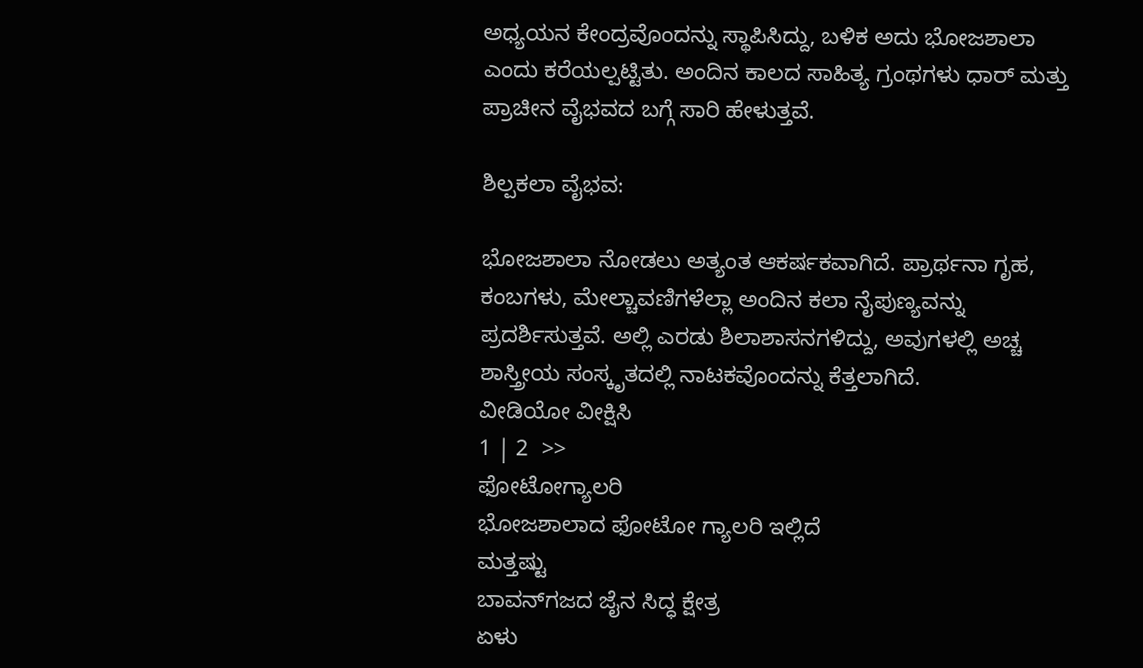ಅಧ್ಯಯನ ಕೇಂದ್ರವೊಂದನ್ನು ಸ್ಥಾಪಿಸಿದ್ದು, ಬಳಿಕ ಅದು ಭೋಜಶಾಲಾ ಎಂದು ಕರೆಯಲ್ಪಟ್ಟಿತು. ಅಂದಿನ ಕಾಲದ ಸಾಹಿತ್ಯ ಗ್ರಂಥಗಳು ಧಾರ್ ಮತ್ತು ಪ್ರಾಚೀನ ವೈಭವದ ಬಗ್ಗೆ ಸಾರಿ ಹೇಳುತ್ತವೆ.

ಶಿಲ್ಪಕಲಾ ವೈಭವ:

ಭೋಜಶಾಲಾ ನೋಡಲು ಅತ್ಯಂತ ಆಕರ್ಷಕವಾಗಿದೆ. ಪ್ರಾರ್ಥನಾ ಗೃಹ, ಕಂಬಗಳು, ಮೇಲ್ಚಾವಣಿಗಳೆಲ್ಲಾ ಅಂದಿನ ಕಲಾ ನೈಪುಣ್ಯವನ್ನು ಪ್ರದರ್ಶಿಸುತ್ತವೆ. ಅಲ್ಲಿ ಎರಡು ಶಿಲಾಶಾಸನಗಳಿದ್ದು, ಅವುಗಳಲ್ಲಿ ಅಚ್ಚ ಶಾಸ್ತ್ರೀಯ ಸಂಸ್ಕೃತದಲ್ಲಿ ನಾಟಕವೊಂದನ್ನು ಕೆತ್ತಲಾಗಿದೆ.
ವೀಡಿಯೋ ವೀಕ್ಷಿಸಿ
1 | 2  >>
ಫೋಟೋಗ್ಯಾಲರಿ
ಭೋಜಶಾಲಾದ ಫೋಟೋ ಗ್ಯಾಲರಿ ಇಲ್ಲಿದೆ
ಮತ್ತಷ್ಟು
ಬಾವನ್‌ಗಜದ ಜೈನ ಸಿದ್ಧ ಕ್ಷೇತ್ರ
ಏಳು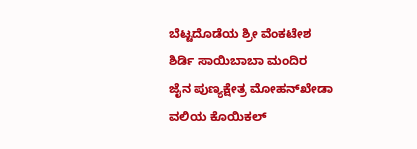ಬೆಟ್ಟದೊಡೆಯ ಶ್ರೀ ವೆಂಕಟೇಶ
ಶಿರ್ಡಿ ಸಾಯಿಬಾಬಾ ಮಂದಿರ
ಜೈನ ಪುಣ್ಯಕ್ಷೇತ್ರ ಮೋಹನ್‌ಖೇಡಾ
ವಲಿಯ ಕೊಯಿಕಲ್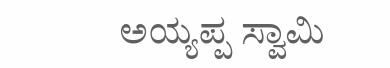ಅಯ್ಯಪ್ಪ ಸ್ವಾಮಿ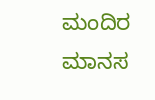ಮಂದಿರ
ಮಾನಸ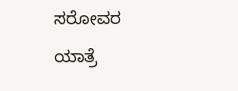ಸರೋವರ ಯಾತ್ರೆ